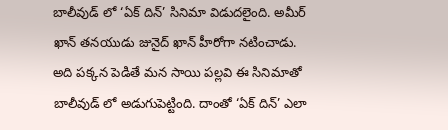బాలీవుడ్ లో ‘ఏక్ దిన్’ సినిమా విడుదలైంది. అమీర్ ఖాన్ తనయుడు జునైద్ ఖాన్ హీరోగా నటించాడు. అది పక్కన పెడితే మన సాయి పల్లవి ఈ సినిమాతో బాలీవుడ్ లో అడుగుపెట్టింది. దాంతో ‘ఏక్ దిన్’ ఎలా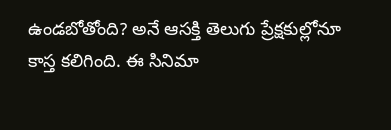ఉండబోతోంది? అనే ఆసక్తి తెలుగు ప్రేక్షకుల్లోనూ కాస్త కలిగింది. ఈ సినిమా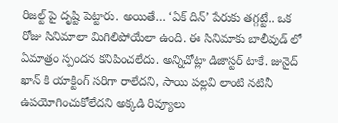రిజల్ట్ పై దృష్టి పెట్టారు. అయితే… ‘ఏక్ దిన్’ పేరుకు తగ్గట్టే.. ఒక రోజు సినిమాలా మిగిలిపోయేలా ఉంది. ఈ సినిమాకు బాలీవుడ్ లో ఏమాత్రం స్పందన కనిపించలేదు. అన్నిచోట్లా డిజాస్టర్ టాకే. జునైద్ ఖాన్ కి యాక్టింగ్ సరిగా రాలేదని, సాయి పల్లవి లాంటి నటినీ ఉపయోగించుకోలేదని అక్కడి రివ్యూలు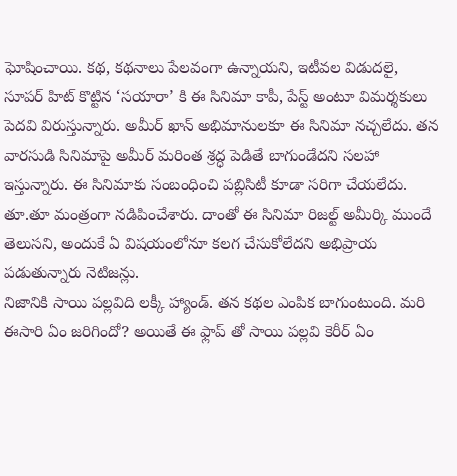ఘోషించాయి. కథ, కథనాలు పేలవంగా ఉన్నాయని, ఇటీవల విడుదలై, సూపర్ హిట్ కొట్టిన ‘సయారా’ కి ఈ సినిమా కాపీ, పేస్ట్ అంటూ విమర్శకులు పెదవి విరుస్తున్నారు. అమీర్ ఖాన్ అభిమానులకూ ఈ సినిమా నచ్చలేదు. తన వారసుడి సినిమాపై అమీర్ మరింత శ్రద్ధ పెడితే బాగుండేదని సలహా ఇస్తున్నారు. ఈ సినిమాకు సంబంధించి పబ్లిసిటీ కూడా సరిగా చేయలేదు. తూ.తూ మంత్రంగా నడిపించేశారు. దాంతో ఈ సినిమా రిజల్ట్ అమీర్కి ముందే తెలుసని, అందుకే ఏ విషయంలోనూ కలగ చేసుకోలేదని అభిప్రాయ పడుతున్నారు నెటిజన్లు.
నిజానికి సాయి పల్లవిది లక్కీ హ్యాండ్. తన కథల ఎంపిక బాగుంటుంది. మరి ఈసారి ఏం జరిగిందో? అయితే ఈ ఫ్లాప్ తో సాయి పల్లవి కెరీర్ ఏం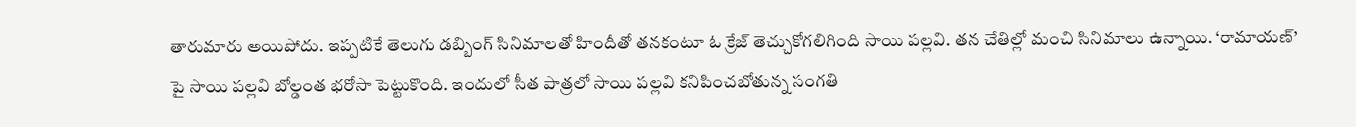తారుమారు అయిపోదు. ఇప్పటికే తెలుగు డబ్బింగ్ సినిమాలతో హిందీతో తనకంటూ ఓ క్రేజ్ తెచ్చుకోగలిగింది సాయి పల్లవి. తన చేతిల్లో మంచి సినిమాలు ఉన్నాయి. ‘రామాయణ్’ పై సాయి పల్లవి బోల్డంత భరోసా పెట్టుకొంది. ఇందులో సీత పాత్రలో సాయి పల్లవి కనిపించబోతున్న సంగతి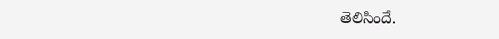తెలిసిందే.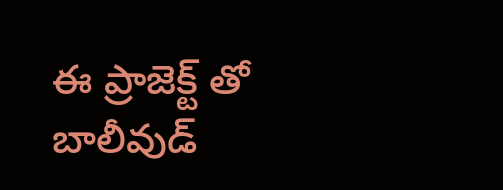ఈ ప్రాజెక్ట్ తో బాలీవుడ్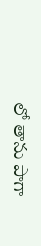లో తాను పాగా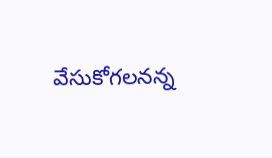వేసుకోగలనన్న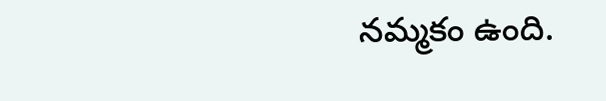నమ్మకం ఉంది.